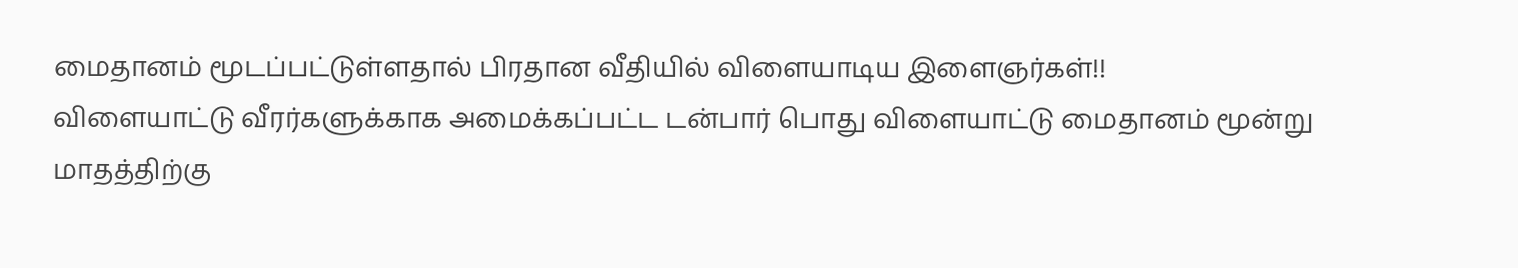மைதானம் மூடப்பட்டுள்ளதால் பிரதான வீதியில் விளையாடிய இளைஞர்கள்!!
விளையாட்டு வீரர்களுக்காக அமைக்கப்பட்ட டன்பார் பொது விளையாட்டு மைதானம் மூன்று மாதத்திற்கு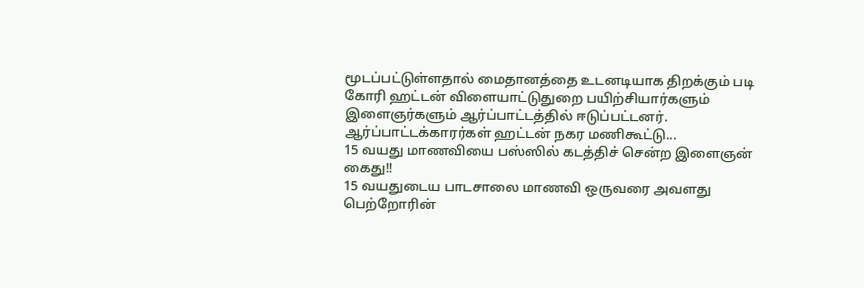மூடப்பட்டுள்ளதால் மைதானத்தை உடனடியாக திறக்கும் படி கோரி ஹட்டன் விளையாட்டுதுறை பயிற்சியார்களும் இளைஞர்களும் ஆர்ப்பாட்டத்தில் ஈடுப்பட்டனர்.
ஆர்ப்பாட்டக்காரர்கள் ஹட்டன் நகர மணிகூட்டு...
15 வயது மாணவியை பஸ்ஸில் கடத்திச் சென்ற இளைஞன் கைது!!
15 வயதுடைய பாடசாலை மாணவி ஒருவரை அவளது பெற்றோரின்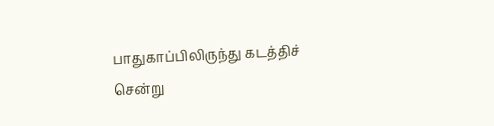பாதுகாப்பிலிருந்து கடத்திச் சென்று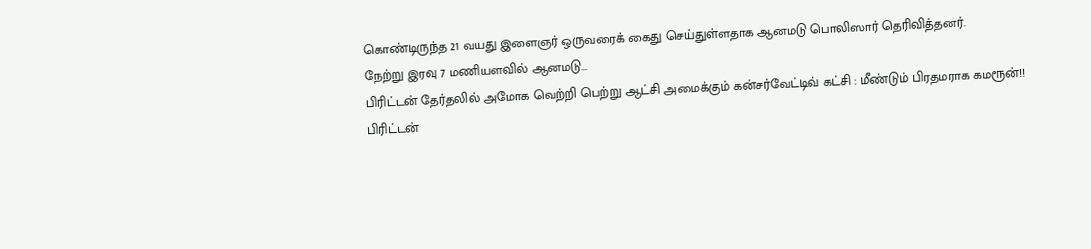கொண்டிருந்த 21 வயது இளைஞர் ஒருவரைக் கைது செய்துள்ளதாக ஆனமடு பொலிஸார் தெரிவித்தனர்.
நேற்று இரவு 7 மணியளவில் ஆனமடு...
பிரிட்டன் தேர்தலில் அமோக வெற்றி பெற்று ஆட்சி அமைக்கும் கன்சர்வேட்டிவ் கட்சி : மீண்டும் பிரதமராக கமரூன்!!
பிரிட்டன்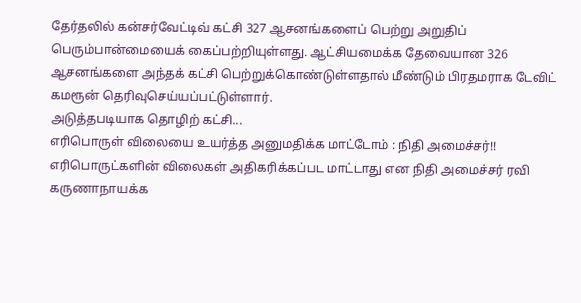தேர்தலில் கன்சர்வேட்டிவ் கட்சி 327 ஆசனங்களைப் பெற்று அறுதிப் பெரும்பான்மையைக் கைப்பற்றியுள்ளது. ஆட்சியமைக்க தேவையான 326 ஆசனங்களை அந்தக் கட்சி பெற்றுக்கொண்டுள்ளதால் மீண்டும் பிரதமராக டேவிட் கமரூன் தெரிவுசெய்யப்பட்டுள்ளார்.
அடுத்தபடியாக தொழிற் கட்சி...
எரிபொருள் விலையை உயர்த்த அனுமதிக்க மாட்டோம் : நிதி அமைச்சர்!!
எரிபொருட்களின் விலைகள் அதிகரிக்கப்பட மாட்டாது என நிதி அமைச்சர் ரவி கருணாநாயக்க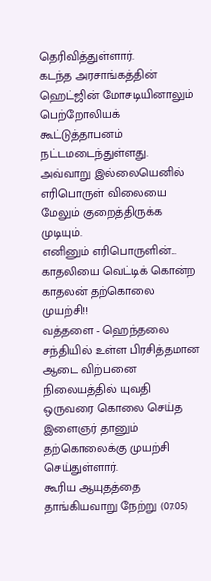தெரிவித்துள்ளார்.
கடந்த அரசாங்கத்தின் ஹெட்ஜின் மோசடியினாலும் பெற்றோலியக் கூட்டுத்தாபனம் நட்டமடைந்துள்ளது. அவ்வாறு இல்லையெனில் எரிபொருள் விலையை மேலும் குறைத்திருக்க முடியும்.
எனினும் எரிபொருளின்...
காதலியை வெட்டிக் கொன்ற காதலன் தற்கொலை முயற்சி!!
வத்தளை - ஹெந்தலை சந்தியில் உள்ள பிரசித்தமான ஆடை விற்பனை நிலையத்தில் யுவதி ஒருவரை கொலை செய்த இளைஞர் தானும் தற்கொலைக்கு முயற்சி செய்துள்ளார்.
கூரிய ஆயுதத்தை தாங்கியவாறு நேற்று (07.05)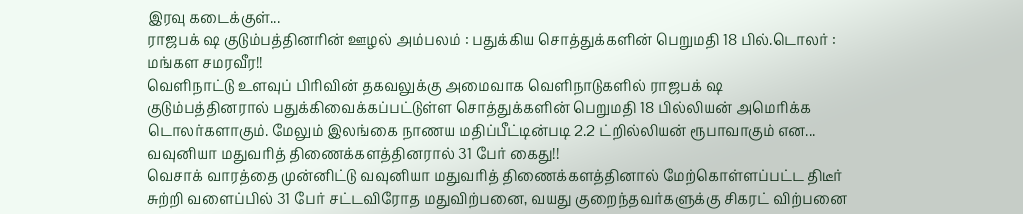இரவு கடைக்குள்...
ராஜபக் ஷ குடும்பத்தினரின் ஊழல் அம்பலம் : பதுக்கிய சொத்துக்களின் பெறுமதி 18 பில்.டொலர் : மங்கள சமரவீர!!
வெளிநாட்டு உளவுப் பிரிவின் தகவலுக்கு அமைவாக வெளிநாடுகளில் ராஜபக் ஷ குடும்பத்தினரால் பதுக்கிவைக்கப்பட்டுள்ள சொத்துக்களின் பெறுமதி 18 பில்லியன் அமெரிக்க டொலர்களாகும். மேலும் இலங்கை நாணய மதிப்பீட்டின்படி 2.2 ட்றில்லியன் ரூபாவாகும் என...
வவுனியா மதுவரித் திணைக்களத்தினரால் 31 பேர் கைது!!
வெசாக் வாரத்தை முன்னிட்டு வவுனியா மதுவரித் திணைக்களத்தினால் மேற்கொள்ளப்பட்ட திடீர் சுற்றி வளைப்பில் 31 பேர் சட்டவிரோத மதுவிற்பனை, வயது குறைந்தவர்களுக்கு சிகரட் விற்பனை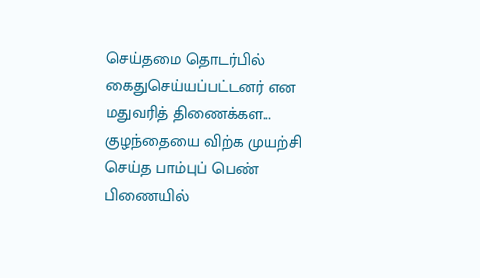செய்தமை தொடர்பில் கைதுசெய்யப்பட்டனர் என மதுவரித் திணைக்கள...
குழந்தையை விற்க முயற்சி செய்த பாம்புப் பெண் பிணையில்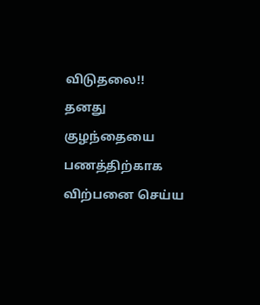விடுதலை!!
தனது குழந்தையை பணத்திற்காக விற்பனை செய்ய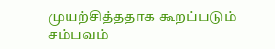முயற்சித்ததாக கூறப்படும் சம்பவம்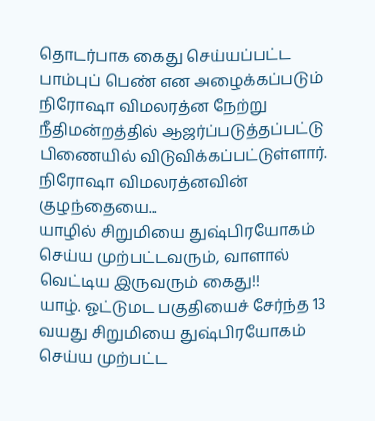தொடர்பாக கைது செய்யப்பட்ட பாம்புப் பெண் என அழைக்கப்படும் நிரோஷா விமலரத்ன நேற்று நீதிமன்றத்தில் ஆஜர்ப்படுத்தப்பட்டு பிணையில் விடுவிக்கப்பட்டுள்ளார்.
நிரோஷா விமலரத்னவின் குழந்தையை...
யாழில் சிறுமியை துஷ்பிரயோகம் செய்ய முற்பட்டவரும், வாளால் வெட்டிய இருவரும் கைது!!
யாழ். ஓட்டுமட பகுதியைச் சேர்ந்த 13 வயது சிறுமியை துஷ்பிரயோகம் செய்ய முற்பட்ட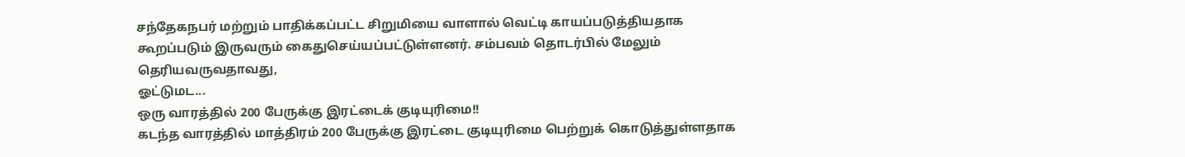சந்தேகநபர் மற்றும் பாதிக்கப்பட்ட சிறுமியை வாளால் வெட்டி காயப்படுத்தியதாக கூறப்படும் இருவரும் கைதுசெய்யப்பட்டுள்ளனர். சம்பவம் தொடர்பில் மேலும் தெரியவருவதாவது,
ஓட்டுமட...
ஒரு வாரத்தில் 200 பேருக்கு இரட்டைக் குடியுரிமை!!
கடந்த வாரத்தில் மாத்திரம் 200 பேருக்கு இரட்டை குடியுரிமை பெற்றுக் கொடுத்துள்ளதாக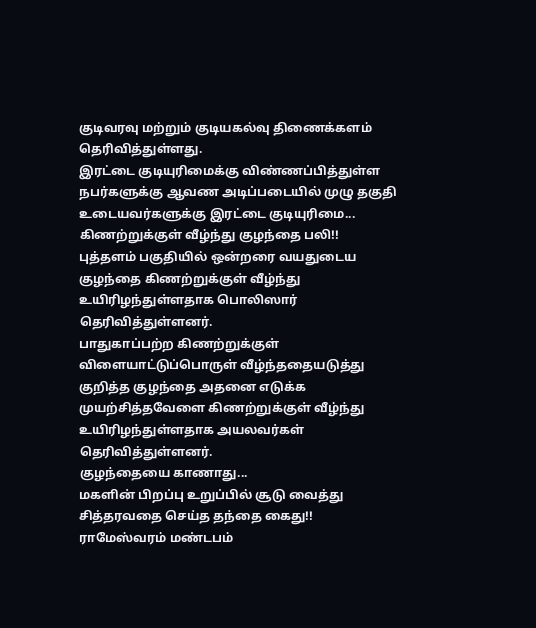குடிவரவு மற்றும் குடியகல்வு திணைக்களம் தெரிவித்துள்ளது.
இரட்டை குடியுரிமைக்கு விண்ணப்பித்துள்ள நபர்களுக்கு ஆவண அடிப்படையில் முழு தகுதி உடையவர்களுக்கு இரட்டை குடியுரிமை...
கிணற்றுக்குள் வீழ்ந்து குழந்தை பலி!!
புத்தளம் பகுதியில் ஒன்றரை வயதுடைய குழந்தை கிணற்றுக்குள் வீழ்ந்து உயிரிழந்துள்ளதாக பொலிஸார் தெரிவித்துள்ளனர்.
பாதுகாப்பற்ற கிணற்றுக்குள் விளையாட்டுப்பொருள் வீழ்ந்ததையடுத்து குறித்த குழந்தை அதனை எடுக்க முயற்சித்தவேளை கிணற்றுக்குள் வீழ்ந்து உயிரிழந்துள்ளதாக அயலவர்கள் தெரிவித்துள்ளனர்.
குழந்தையை காணாது...
மகளின் பிறப்பு உறுப்பில் சூடு வைத்து சித்தரவதை செய்த தந்தை கைது!!
ராமேஸ்வரம் மண்டபம்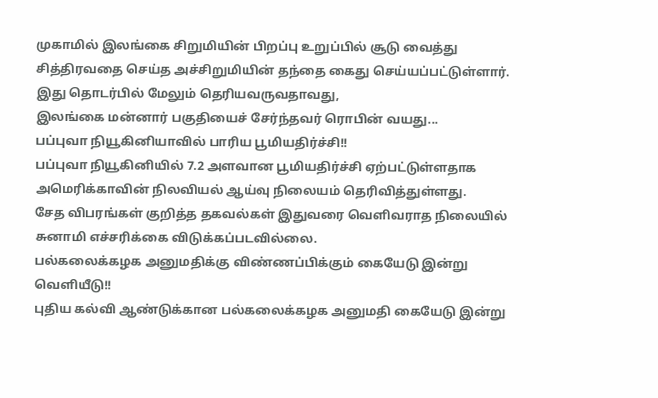முகாமில் இலங்கை சிறுமியின் பிறப்பு உறுப்பில் சூடு வைத்து சித்திரவதை செய்த அச்சிறுமியின் தந்தை கைது செய்யப்பட்டுள்ளார். இது தொடர்பில் மேலும் தெரியவருவதாவது,
இலங்கை மன்னார் பகுதியைச் சேர்ந்தவர் ரொபின் வயது...
பப்புவா நியூகினியாவில் பாரிய பூமியதிர்ச்சி!!
பப்புவா நியூகினியில் 7.2 அளவான பூமியதிர்ச்சி ஏற்பட்டுள்ளதாக அமெரிக்காவின் நிலவியல் ஆய்வு நிலையம் தெரிவித்துள்ளது.
சேத விபரங்கள் குறித்த தகவல்கள் இதுவரை வெளிவராத நிலையில் சுனாமி எச்சரிக்கை விடுக்கப்படவில்லை.
பல்கலைக்கழக அனுமதிக்கு விண்ணப்பிக்கும் கையேடு இன்று வெளியீடு!!
புதிய கல்வி ஆண்டுக்கான பல்கலைக்கழக அனுமதி கையேடு இன்று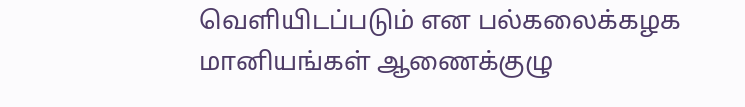வெளியிடப்படும் என பல்கலைக்கழக மானியங்கள் ஆணைக்குழு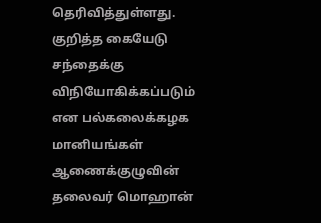தெரிவித்துள்ளது.
குறித்த கையேடு சந்தைக்கு விநியோகிக்கப்படும் என பல்கலைக்கழக மானியங்கள் ஆணைக்குழுவின் தலைவர் மொஹான்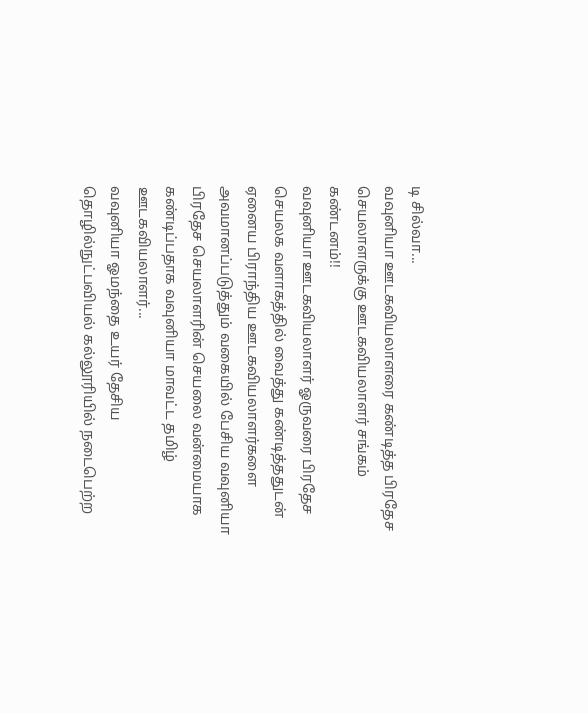டி சில்வா...
வவுனியா ஊடகவியலாளரை கண்டித்த பிரதேச செயலாளருக்கு ஊடகவியலாளர் சங்கம் கண்டனம்!!
வவுனியா ஊடகவியலாளர் ஓருவரை பிரதேச செயலக வளாகத்தில் வைத்து கண்டித்ததுடன் ஏனைய பிராந்திய ஊடகவியலாளர்களை அவமானப்படுத்தும் வகையில் பேசிய வவுனியா பிரதேச செயலாளரின் செயலை வன்மையாக கண்டிப்பதாக வவுனியா மாவட்ட தமிழ் ஊடகவியலாளர்...
வவுனியா ஓமந்தை உயர் தேசிய தொழில்நுட்பவியல் கல்லூரியில் நடைபெற்ற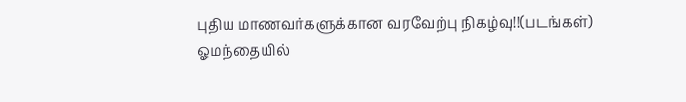புதிய மாணவர்களுக்கான வரவேற்பு நிகழ்வு!!(படங்கள்)
ஓமந்தையில்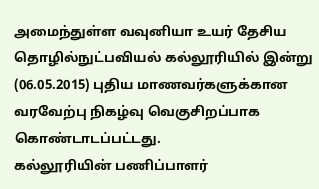அமைந்துள்ள வவுனியா உயர் தேசிய தொழில்நுட்பவியல் கல்லூரியில் இன்று (06.05.2015) புதிய மாணவர்களுக்கான வரவேற்பு நிகழ்வு வெகுசிறப்பாக கொண்டாடப்பட்டது.
கல்லூரியின் பணிப்பாளர்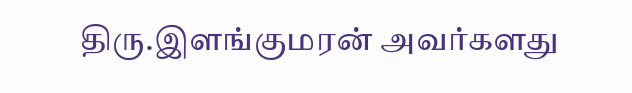திரு.இளங்குமரன் அவர்களது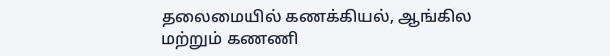தலைமையில் கணக்கியல், ஆங்கில மற்றும் கணணி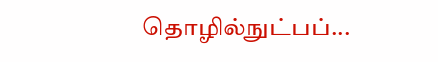தொழில்நுட்பப்...